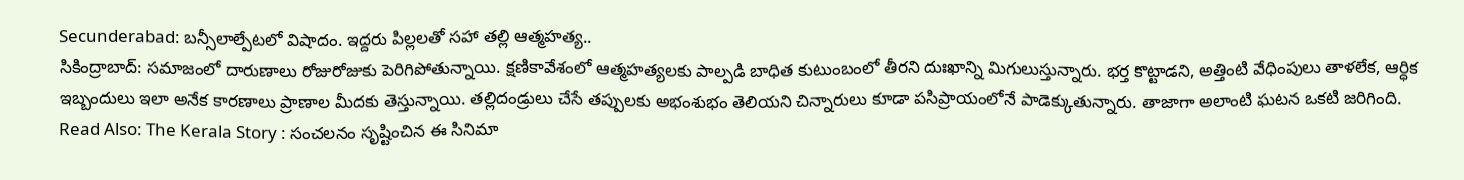Secunderabad: బన్సీలాల్పేటలో విషాదం. ఇద్దరు పిల్లలతో సహా తల్లి ఆత్మహత్య..
సికింద్రాబాద్: సమాజంలో దారుణాలు రోజురోజుకు పెరిగిపోతున్నాయి. క్షణికావేశంలో ఆత్మహత్యలకు పాల్పడి బాధిత కుటుంబంలో తీరని దుఃఖాన్ని మిగులుస్తున్నారు. భర్త కొట్టాడని, అత్తింటి వేధింపులు తాళలేక, ఆర్ధిక ఇబ్బందులు ఇలా అనేక కారణాలు ప్రాణాల మీదకు తెస్తున్నాయి. తల్లిదండ్రులు చేసే తప్పులకు అభంశుభం తెలియని చిన్నారులు కూడా పసిప్రాయంలోనే పాడెక్కుతున్నారు. తాజాగా అలాంటి ఘటన ఒకటి జరిగింది.
Read Also: The Kerala Story : సంచలనం సృష్టించిన ఈ సినిమా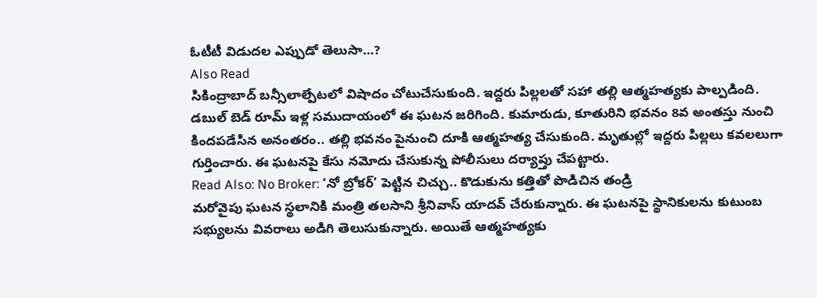ఓటీటీ విడుదల ఎప్పుడో తెలుసా…?
Also Read
సికింద్రాబాద్ బన్సీలాల్పేటలో విషాదం చోటుచేసుకుంది. ఇద్దరు పిల్లలతో సహా తల్లి ఆత్మహత్యకు పాల్పడింది. డబుల్ బెడ్ రూమ్ ఇళ్ల సముదాయంలో ఈ ఘటన జరిగింది. కుమారుడు, కూతురిని భవనం 8వ అంతస్తు నుంచి కిందపడేసిన అనంతరం.. తల్లి భవనం పైనుంచి దూకి ఆత్మహత్య చేసుకుంది. మృతుల్లో ఇద్దరు పిల్లలు కవలలుగా గుర్తించారు. ఈ ఘటనపై కేసు నమోదు చేసుకున్న పోలీసులు దర్యాప్తు చేపట్టారు.
Read Also: No Broker: ‘నో బ్రోకర్’ పెట్టిన చిచ్చు.. కొడుకును కత్తితో పొడిచిన తండ్రి
మరోవైపు ఘటన స్థలానికి మంత్రి తలసాని శ్రీనివాస్ యాదవ్ చేరుకున్నారు. ఈ ఘటనపై స్థానికులను కుటుంబ సభ్యులను వివరాలు అడిగి తెలుసుకున్నారు. అయితే ఆత్మహత్యకు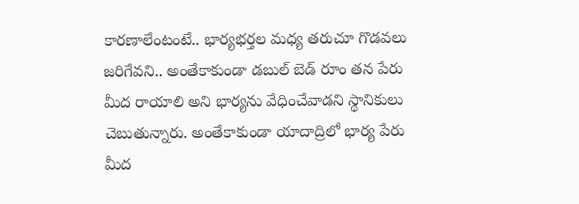కారణాలేంటంటే.. భార్యభర్తల మధ్య తరుచూ గొడవలు జరిగేవని.. అంతేకాకుండా డబుల్ బెడ్ రూం తన పేరు మీద రాయాలి అని భార్యను వేధించేవాడని స్థానికులు చెబుతున్నారు. అంతేకాకుండా యాదాద్రిలో భార్య పేరు మీద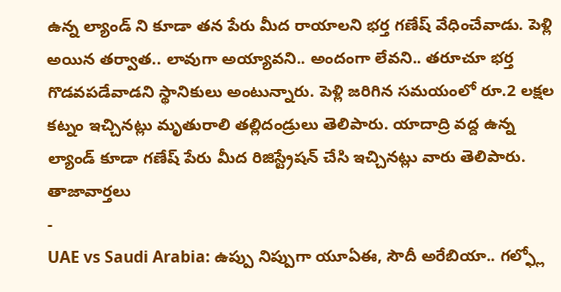ఉన్న ల్యాండ్ ని కూడా తన పేరు మీద రాయాలని భర్త గణేష్ వేధించేవాడు. పెళ్లి అయిన తర్వాత.. లావుగా అయ్యావని.. అందంగా లేవని.. తరూచూ భర్త గొడవపడేవాడని స్థానికులు అంటున్నారు. పెళ్లి జరిగిన సమయంలో రూ.2 లక్షల కట్నం ఇచ్చినట్లు మృతురాలి తల్లిదండ్రులు తెలిపారు. యాదాద్రి వద్ద ఉన్న ల్యాండ్ కూడా గణేష్ పేరు మీద రిజిస్ట్రేషన్ చేసి ఇచ్చినట్లు వారు తెలిపారు.
తాజావార్తలు
-
UAE vs Saudi Arabia: ఉప్పు నిప్పుగా యూఏఈ, సౌదీ అరేబియా.. గల్ఫ్లో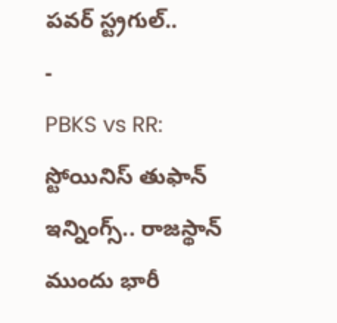పవర్ స్ట్రగుల్..
-
PBKS vs RR: స్టోయినిస్ తుఫాన్ ఇన్నింగ్స్.. రాజస్థాన్ ముందు భారీ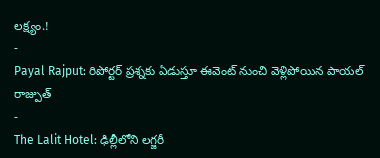లక్ష్యం.!
-
Payal Rajput: రిపోర్టర్ ప్రశ్నకు ఏడుస్తూ ఈవెంట్ నుంచి వెళ్లిపోయిన పాయల్ రాజ్పుత్
-
The Lalit Hotel: ఢిల్లీలోని లగ్జరీ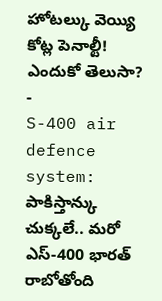హోటల్కు వెయ్యి కోట్ల పెనాల్టీ! ఎందుకో తెలుసా?
-
S-400 air defence system: పాకిస్తాన్కు చుక్కలే.. మరో ఎస్-400 భారత్ రాబోతోంది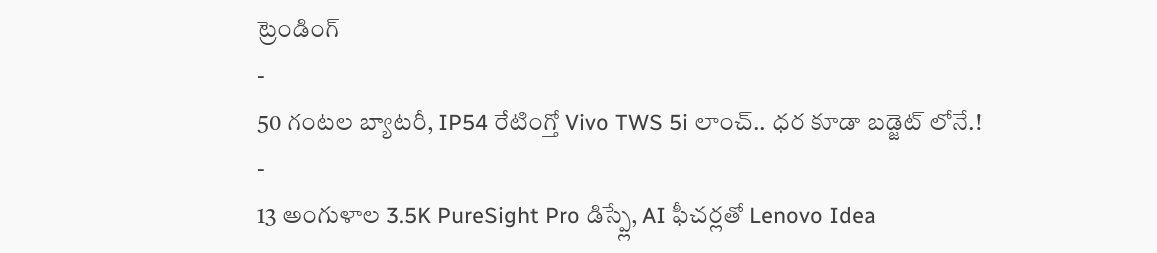ట్రెండింగ్
-
50 గంటల బ్యాటరీ, IP54 రేటింగ్తో Vivo TWS 5i లాంచ్.. ధర కూడా బడ్జెట్ లోనే.!
-
13 అంగుళాల 3.5K PureSight Pro డిస్ప్లే, AI ఫీచర్లతో Lenovo Idea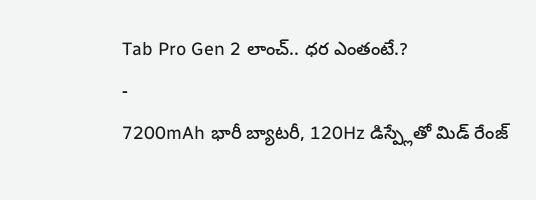Tab Pro Gen 2 లాంచ్.. ధర ఎంతంటే.?
-
7200mAh భారీ బ్యాటరీ, 120Hz డిస్ప్లేతో మిడ్ రేంజ్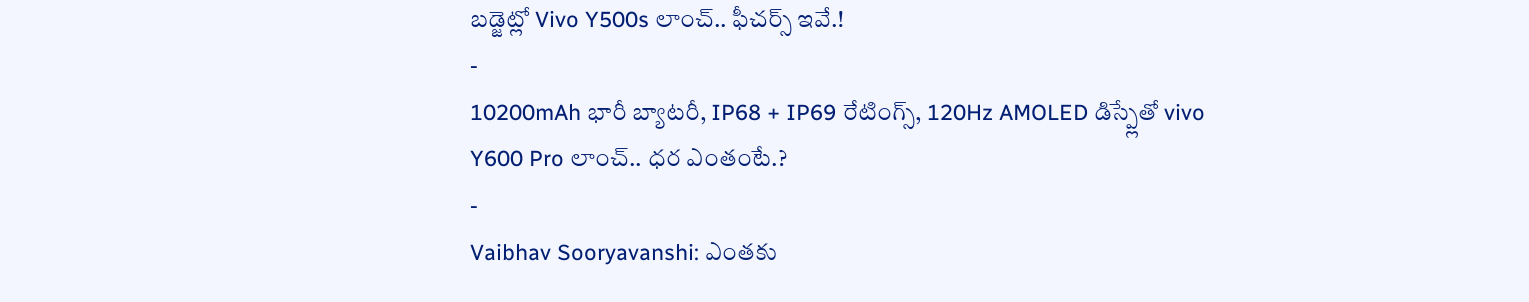బడ్జెట్లో Vivo Y500s లాంచ్.. ఫీచర్స్ ఇవే.!
-
10200mAh భారీ బ్యాటరీ, IP68 + IP69 రేటింగ్స్, 120Hz AMOLED డిస్ప్లేతో vivo Y600 Pro లాంచ్.. ధర ఎంతంటే.?
-
Vaibhav Sooryavanshi: ఎంతకు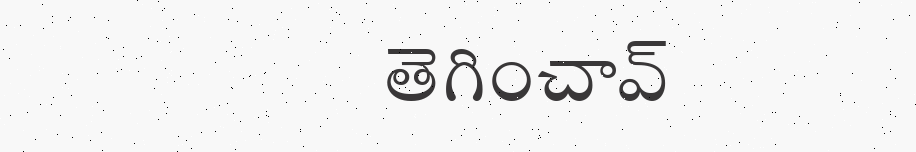తెగించావ్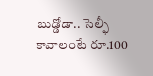బుడ్డోడా.. సెల్ఫీ కావాలంటే రూ.100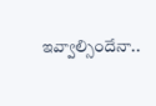ఇవ్వాల్సిందేనా..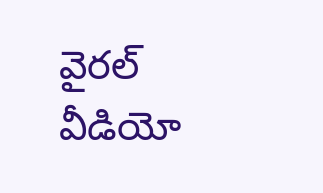వైరల్ వీడియో